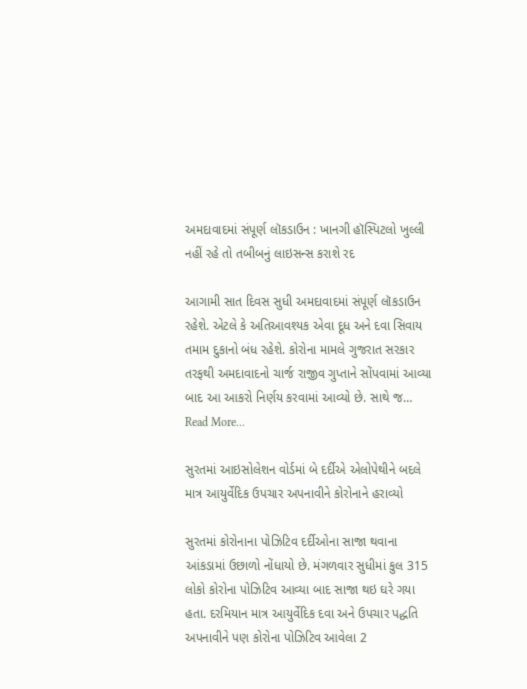અમદાવાદમાં સંપૂર્ણ લૉકડાઉન : ખાનગી હૉસ્પિટલો ખુલ્લી નહીં રહે તો તબીબનું લાઇસન્સ કરાશે રદ

આગામી સાત દિવસ સુધી અમદાવાદમાં સંપૂર્ણ લૉકડાઉન રહેશે. એટલે કે અતિઆવશ્યક એવા દૂધ અને દવા સિવાય તમામ દુકાનો બંધ રહેશે. કોરોના મામલે ગુજરાત સરકાર તરફથી અમદાવાદનો ચાર્જ રાજીવ ગુપ્તાને સોંપવામાં આવ્યા બાદ આ આકરો નિર્ણય કરવામાં આવ્યો છે. સાથે જ…
Read More...

સુરતમાં આઇસોલેશન વોર્ડમાં બે દર્દીએ એલોપેથીને બદલે માત્ર આયુર્વેદિક ઉપચાર અપનાવીને કોરોનાને હરાવ્યો

સુરતમાં કોરોનાના પોઝિટિવ દર્દીઓના સાજા થવાના આંકડામાં ઉછાળો નોંધાયો છે. મંગળવાર સુધીમાં કુલ 315 લોકો કોરોના પોઝિટિવ આવ્યા બાદ સાજા થઇ ઘરે ગયા હતા. દરમિયાન માત્ર આયુર્વેદિક દવા અને ઉપચાર પદ્ધતિ અપનાવીને પણ કોરોના પોઝિટિવ આવેલા 2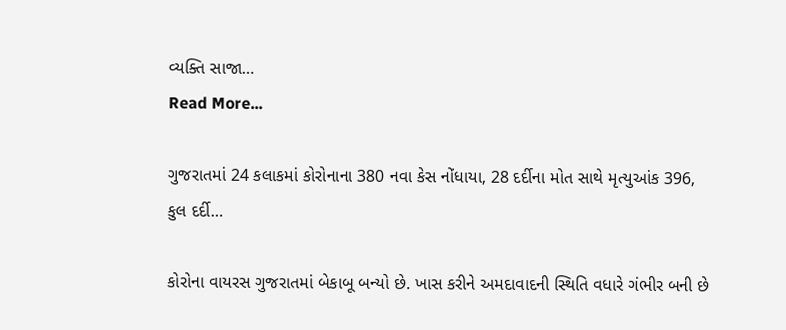વ્યક્તિ સાજા…
Read More...

ગુજરાતમાં 24 કલાકમાં કોરોનાના 380 નવા કેસ નોંધાયા, 28 દર્દીના મોત સાથે મૃત્યુઆંક 396, કુલ દર્દી…

કોરોના વાયરસ ગુજરાતમાં બેકાબૂ બન્યો છે. ખાસ કરીને અમદાવાદની સ્થિતિ વધારે ગંભીર બની છે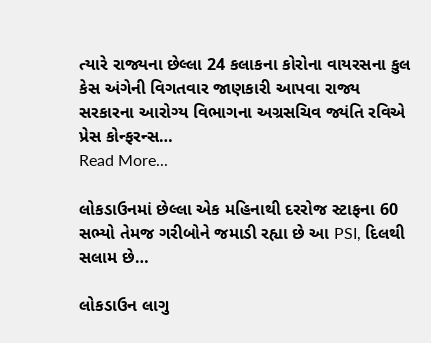ત્યારે રાજ્યના છેલ્લા 24 કલાકના કોરોના વાયરસના કુલ કેસ અંગેની વિગતવાર જાણકારી આપવા રાજ્ય સરકારના આરોગ્ય વિભાગના અગ્રસચિવ જ્યંતિ રવિએ પ્રેસ કોન્ફરન્સ…
Read More...

લોકડાઉનમાં છેલ્લા એક મહિનાથી દરરોજ સ્ટાફના 60 સભ્યો તેમજ ગરીબોને જમાડી રહ્યા છે આ PSI, દિલથી સલામ છે…

લોકડાઉન લાગુ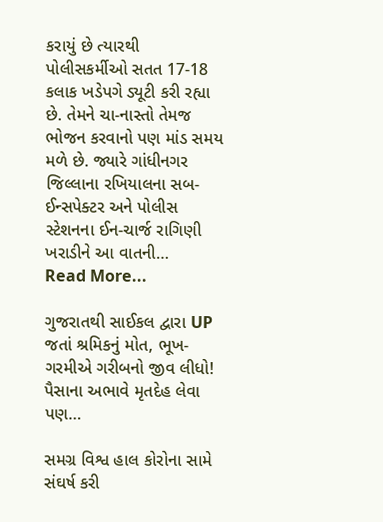કરાયું છે ત્યારથી પોલીસકર્મીઓ સતત 17-18 કલાક ખડેપગે ડ્યૂટી કરી રહ્યા છે. તેમને ચા-નાસ્તો તેમજ ભોજન કરવાનો પણ માંડ સમય મળે છે. જ્યારે ગાંધીનગર જિલ્લાના રખિયાલના સબ-ઈન્સપેક્ટર અને પોલીસ સ્ટેશનના ઈન-ચાર્જ રાગિણી ખરાડીને આ વાતની…
Read More...

ગુજરાતથી સાઈકલ દ્વારા UP જતાં શ્રમિકનું મોત, ભૂખ-ગરમીએ ગરીબનો જીવ લીધો! પૈસાના અભાવે મૃતદેહ લેવા પણ…

સમગ્ર વિશ્વ હાલ કોરોના સામે સંઘર્ષ કરી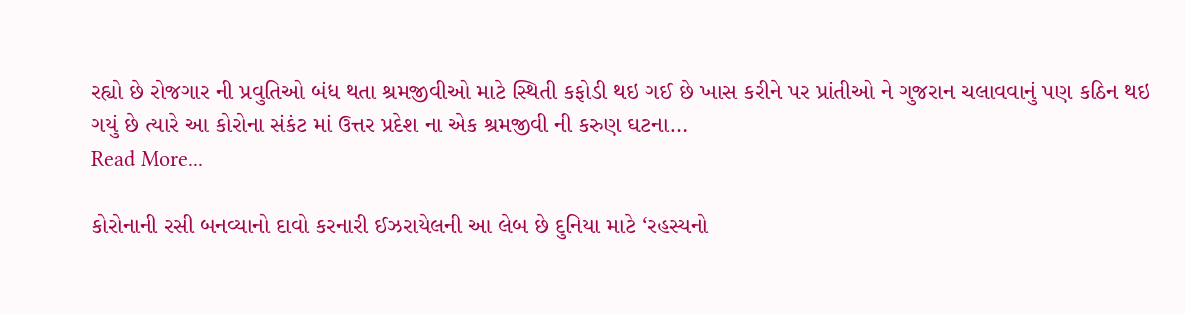રહ્યો છે રોજગાર ની પ્રવુતિઓ બંધ થતા શ્રમજીવીઓ માટે સ્થિતી કફોડી થઇ ગઈ છે ખાસ કરીને પર પ્રાંતીઓ ને ગુજરાન ચલાવવાનું પણ કઠિન થઇ ગયું છે ત્યારે આ કોરોના સંકંટ માં ઉત્તર પ્રદેશ ના એક શ્રમજીવી ની કરુણ ઘટના…
Read More...

કોરોનાની રસી બનવ્યાનો દાવો કરનારી ઈઝરાયેલની આ લેબ છે દુનિયા માટે ‘રહસ્યનો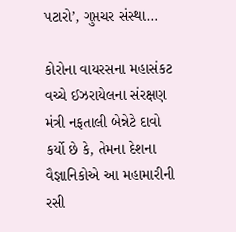પટારો’, ગુપ્તચર સંસ્થા…

કોરોના વાયરસના મહાસંકટ વચ્ચે ઈઝરાયેલના સંરક્ષણ મંત્રી નફતાલી બેન્નેટે દાવો કર્યો છે કે, તેમના દેશના વૈજ્ઞાનિકોએ આ મહામારીની રસી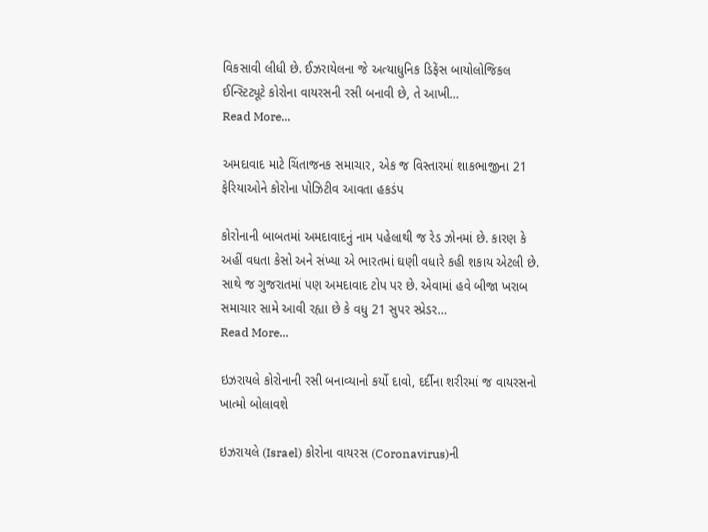વિકસાવી લીધી છે. ઈઝરાયેલના જે અત્યાધુનિક ડિફેંસ બાયોલોજિકલ ઈન્સ્ટિટ્યૂટે કોરોના વાયરસની રસી બનાવી છે, તે આખી…
Read More...

અમદાવાદ માટે ચિંતાજનક સમાચાર, એક જ વિસ્તારમાં શાકભાજીના 21 ફેરિયાઓને કોરોના પોઝિટીવ આવતા હકડંપ

કોરોનાની બાબતમાં અમદાવાદનું નામ પહેલાથી જ રેડ ઝોનમાં છે. કારણ કે અહીં વધતા કેસો અને સંખ્યા એ ભારતમાં ઘણી વધારે કહી શકાય એટલી છે. સાથે જ ગુજરાતમાં પણ અમદાવાદ ટોપ પર છે. એવામાં હવે બીજા ખરાબ સમાચાર સામે આવી રહ્યા છે કે વધુ 21 સુપર સ્પ્રેડર…
Read More...

ઇઝરાયલે કોરોનાની રસી બનાવ્યાનો કર્યો દાવો, દર્દીના શરીરમાં જ વાયરસનો ખાત્મો બોલાવશે

ઇઝરાયલે (Israel) કોરોના વાયરસ (Coronavirus)ની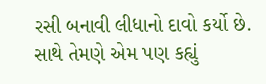રસી બનાવી લીધાનો દાવો કર્યો છે. સાથે તેમણે એમ પણ કહ્યું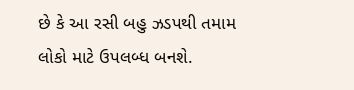છે કે આ રસી બહુ ઝડપથી તમામ લોકો માટે ઉપલબ્ધ બનશે.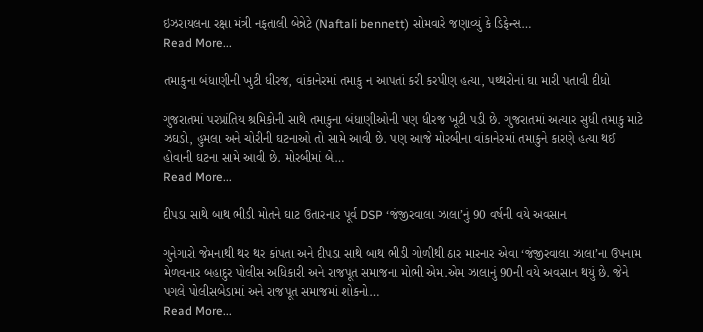ઇઝરાયલના રક્ષા મંત્રી નફતાલી બેન્નેટે (Naftali bennett) સોમવારે જણાવ્યું કે ડિફેન્સ…
Read More...

તમાકુના બંધાણીની ખુટી ધીરજ, વાંકાનેરમાં તમાકુ ન આપતાં કરી કરપીણ હત્યા, પથ્થરોનાં ઘા મારી પતાવી દીધો

ગુજરાતમાં પરપ્રાંતિય શ્રમિકોની સાથે તમાકુના બંધાણીઓની પણ ધીરજ ખૂટી પડી છે. ગુજરાતમાં અત્યાર સુધી તમાકુ માટે ઝઘડો, હુમલા અને ચોરીની ઘટનાઓ તો સામે આવી છે. પણ આજે મોરબીના વાંકાનેરમાં તમાકુને કારણે હત્યા થઈ હોવાની ઘટના સામે આવી છે. મોરબીમાં બે…
Read More...

દીપડા સાથે બાથ ભીડી મોતને ઘાટ ઉતારનાર પૂર્વ DSP ‘જંજીરવાલા ઝાલા’નું 90 વર્ષની વયે અવસાન

ગુનેગારો જેમનાથી થર થર કાંપતા અને દીપડા સાથે બાથ ભીડી ગોળીથી ઠાર મારનાર એવા ‘જંજીરવાલા ઝાલા’ના ઉપનામ મેળવનાર બહાદુર પોલીસ અધિકારી અને રાજપૂત સમાજના મોભી એમ.એમ ઝાલાનું 90ની વયે અવસાન થયું છે. જેને પગલે પોલીસબેડામાં અને રાજપૂત સમાજમાં શોકનો…
Read More...